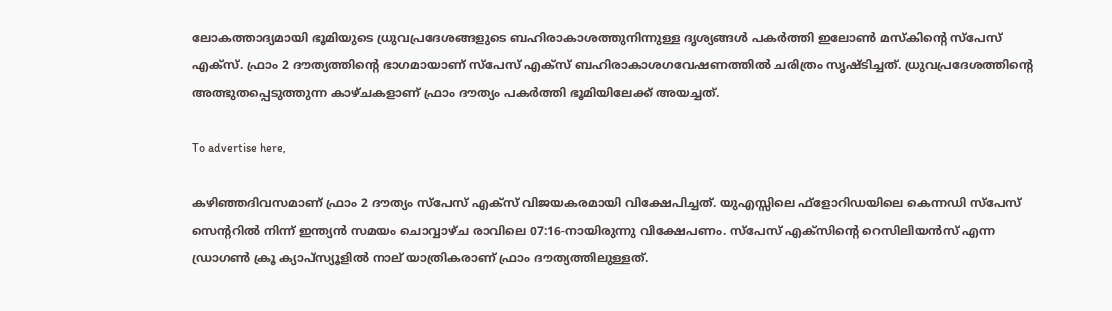ലോകത്താദ്യമായി ഭൂമിയുടെ ധ്രുവപ്രദേശങ്ങളുടെ ബഹിരാകാശത്തുനിന്നുള്ള ദൃശ്യങ്ങള്‍ പകര്‍ത്തി ഇലോണ്‍ മസ്‌കിന്റെ സ്‌പേസ് എക്‌സ്. ഫ്രാം 2 ദൗത്യത്തിന്റെ ഭാഗമായാണ് സ്‌പേസ് എക്‌സ് ബഹിരാകാശഗവേഷണത്തില്‍ ചരിത്രം സൃഷ്ടിച്ചത്. ധ്രുവപ്രദേശത്തിന്റെ അത്ഭുതപ്പെടുത്തുന്ന കാഴ്ചകളാണ് ഫ്രാം ദൗത്യം പകര്‍ത്തി ഭൂമിയിലേക്ക് അയച്ചത്.

To advertise here,

കഴിഞ്ഞദിവസമാണ് ഫ്രാം 2 ദൗത്യം സ്‌പേസ് എക്‌സ് വിജയകരമായി വിക്ഷേപിച്ചത്. യുഎസ്സിലെ ഫ്‌ളോറിഡയിലെ കെന്നഡി സ്‌പേസ് സെന്ററില്‍ നിന്ന് ഇന്ത്യന്‍ സമയം ചൊവ്വാഴ്ച രാവിലെ 07:16-നായിരുന്നു വിക്ഷേപണം. സ്‌പേസ് എക്‌സിന്റെ റെസിലിയന്‍സ് എന്ന ഡ്രാഗണ്‍ ക്രൂ ക്യാപ്‌സ്യൂളില്‍ നാല് യാത്രികരാണ് ഫ്രാം ദൗത്യത്തിലുള്ളത്.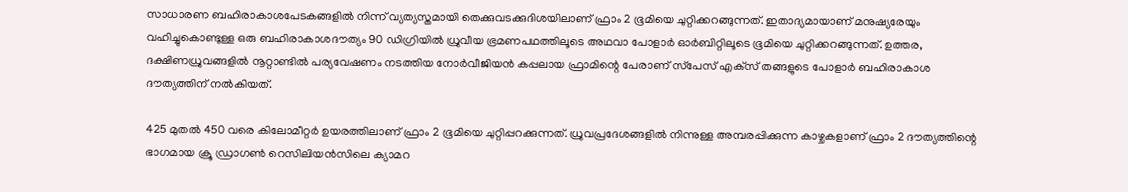സാധാരണ ബഹിരാകാശപേടകങ്ങളില്‍ നിന്ന് വ്യത്യസ്തമായി തെക്കുവടക്കുദിശയിലാണ് ഫ്രാം 2 ഭൂമിയെ ചുറ്റിക്കറങ്ങുന്നത്. ഇതാദ്യമായാണ് മനുഷ്യരേയും വഹിച്ചുകൊണ്ടുള്ള ഒരു ബഹിരാകാശദൗത്യം 90 ഡിഗ്രിയില്‍ ധ്രുവീയ ഭ്രമണപഥത്തിലൂടെ അഥവാ പോളാര്‍ ഓര്‍ബിറ്റിലൂടെ ഭൂമിയെ ചുറ്റിക്കറങ്ങുന്നത്. ഉത്തര, ദക്ഷിണധ്രുവങ്ങളില്‍ നൂറ്റാണ്ടില്‍ പര്യവേഷണം നടത്തിയ നോര്‍വീജിയന്‍ കപ്പലായ ഫ്രാമിന്റെ പേരാണ് സ്‌പേസ് എക്‌സ് തങ്ങളുടെ പോളാര്‍ ബഹിരാകാശ ദൗത്യത്തിന് നല്‍കിയത്.

425 മുതല്‍ 450 വരെ കിലോമീറ്റര്‍ ഉയരത്തിലാണ് ഫ്രാം 2 ഭൂമിയെ ചുറ്റിപ്പറക്കുന്നത്. ധ്രുവപ്രദേശങ്ങളില്‍ നിന്നുള്ള അമ്പരപ്പിക്കുന്ന കാഴ്ചകളാണ് ഫ്രാം 2 ദൗത്യത്തിന്റെ ഭാഗമായ ക്രൂ ഡ്രാഗണ്‍ റെസിലിയന്‍സിലെ ക്യാമറ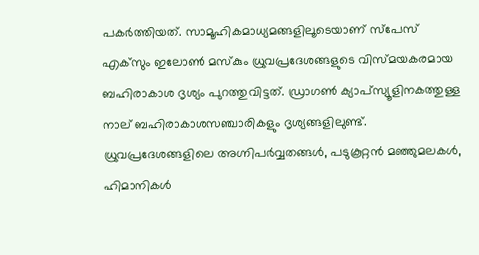പകര്‍ത്തിയത്. സാമൂഹികമാധ്യമങ്ങളിലൂടെയാണ് സ്‌പേസ് എക്‌സും ഇലോണ്‍ മസ്‌കും ധ്രുവപ്രദേശങ്ങളുടെ വിസ്മയകരമായ ബഹിരാകാശ ദൃശ്യം പുറത്തുവിട്ടത്. ഡ്രാഗണ്‍ ക്യാപ്‌സ്യൂളിനകത്തുള്ള നാല് ബഹിരാകാശസഞ്ചാരികളും ദൃശ്യങ്ങളിലുണ്ട്. ധ്രുവപ്രദേശങ്ങളിലെ അഗ്നിപര്‍വ്വതങ്ങള്‍, പടുകൂറ്റന്‍ മഞ്ഞുമലകള്‍, ഹിമാനികള്‍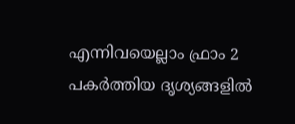എന്നിവയെല്ലാം ഫ്രാം 2 പകര്‍ത്തിയ ദൃശ്യങ്ങളില്‍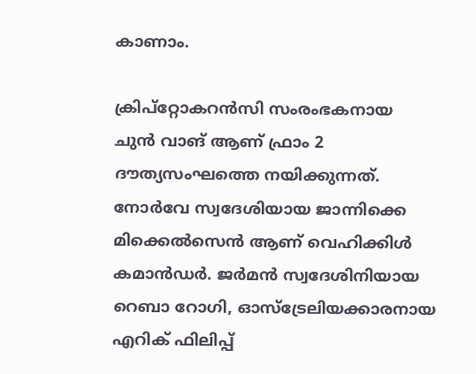കാണാം.

ക്രിപ്‌റ്റോകറന്‍സി സംരംഭകനായ ചുന്‍ വാങ് ആണ് ഫ്രാം 2 ദൗത്യസംഘത്തെ നയിക്കുന്നത്. നോര്‍വേ സ്വദേശിയായ ജാന്നിക്കെ മിക്കെല്‍സെന്‍ ആണ് വെഹിക്കിള്‍ കമാന്‍ഡര്‍. ജര്‍മന്‍ സ്വദേശിനിയായ റെബാ റോഗി, ഓസ്‌ട്രേലിയക്കാരനായ എറിക് ഫിലിപ്പ്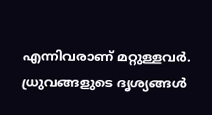എന്നിവരാണ് മറ്റുള്ളവര്‍. ധ്രുവങ്ങളുടെ ദൃശ്യങ്ങള്‍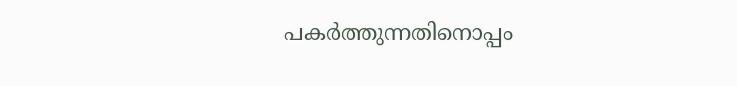പകര്‍ത്തുന്നതിനൊപ്പം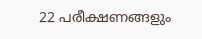22 പരീക്ഷണങ്ങളും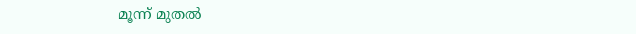മൂന്ന് മുതല്‍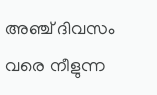അഞ്ച് ദിവസം വരെ നീളുന്ന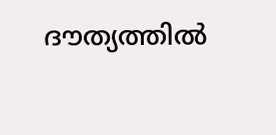ദൗത്യത്തില്‍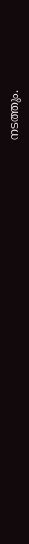നടത്തും.